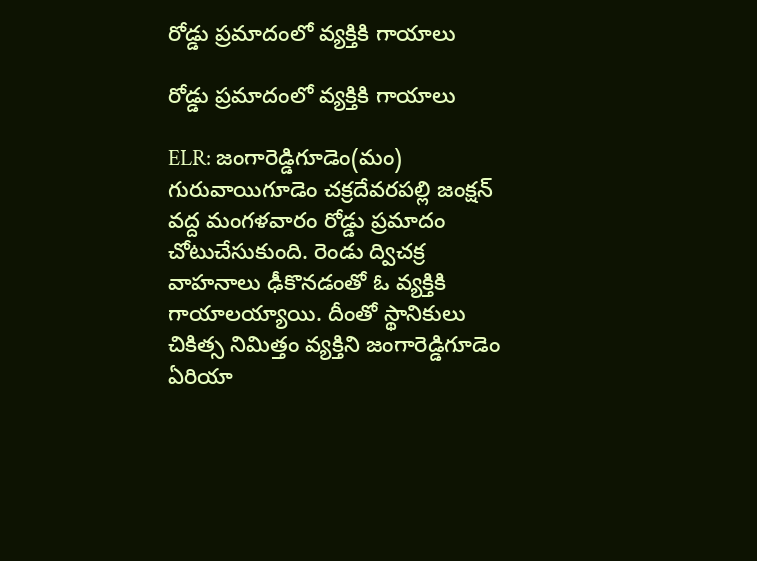రోడ్డు ప్రమాదంలో వ్యక్తికి గాయాలు

రోడ్డు ప్రమాదంలో వ్యక్తికి గాయాలు

ELR: జంగారెడ్డిగూడెం(మం) గురువాయిగూడెం చక్రదేవరపల్లి జంక్షన్ వద్ద మంగళవారం రోడ్డు ప్రమాదం చోటుచేసుకుంది. రెండు ద్విచక్ర వాహనాలు ఢీకొనడంతో ఓ వ్యక్తికి గాయాలయ్యాయి. దీంతో స్థానికులు చికిత్స నిమిత్తం వ్యక్తిని జంగారెడ్డిగూడెం ఏరియా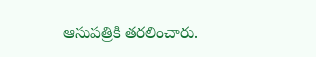ఆసుపత్రికి తరలించారు.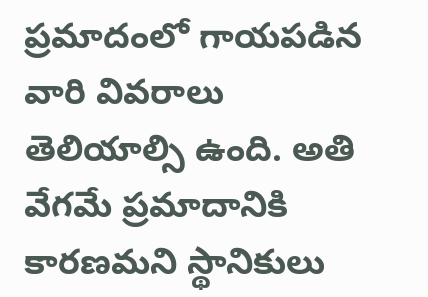ప్రమాదంలో గాయపడిన వారి వివరాలు తెలియాల్సి ఉంది. అతి వేగమే ప్రమాదానికి కారణమని స్థానికులు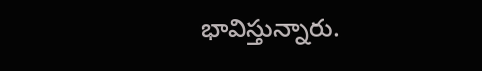భావిస్తున్నారు.